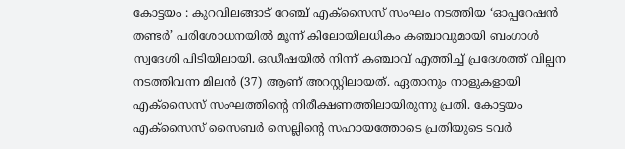കോട്ടയം : കുറവിലങ്ങാട് റേഞ്ച് എക്സൈസ് സംഘം നടത്തിയ ‘ഓപ്പറേഷൻ തണ്ടർ’ പരിശോധനയിൽ മൂന്ന് കിലോയിലധികം കഞ്ചാവുമായി ബംഗാൾ സ്വദേശി പിടിയിലായി. ഒഡീഷയിൽ നിന്ന് കഞ്ചാവ് എത്തിച്ച് പ്രദേശത്ത് വില്പന നടത്തിവന്ന മിലൻ (37) ആണ് അറസ്റ്റിലായത്. ഏതാനും നാളുകളായി എക്സൈസ് സംഘത്തിന്റെ നിരീക്ഷണത്തിലായിരുന്നു പ്രതി. കോട്ടയം എക്സൈസ് സൈബർ സെല്ലിന്റെ സഹായത്തോടെ പ്രതിയുടെ ടവർ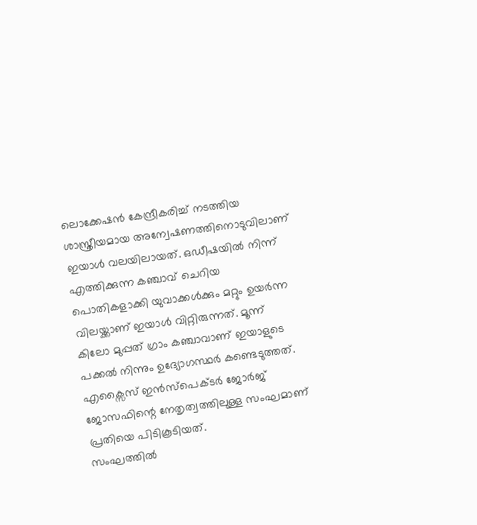ലൊക്കേഷൻ കേന്ദ്രീകരിച്ച് നടത്തിയ ശാസ്ത്രീയമായ അന്വേഷണത്തിനൊടുവിലാണ് ഇയാൾ വലയിലായത്. ഒഡീഷയിൽ നിന്ന് എത്തിക്കുന്ന കഞ്ചാവ് ചെറിയ പൊതികളാക്കി യുവാക്കൾക്കും മറ്റും ഉയർന്ന വിലയ്ക്കാണ് ഇയാൾ വിറ്റിരുന്നത്. മൂന്ന് കിലോ മുപ്പത് ഗ്രാം കഞ്ചാവാണ് ഇയാളുടെ പക്കൽ നിന്നും ഉദ്യോഗസ്ഥർ കണ്ടെടുത്തത്. എക്സൈസ് ഇൻസ്പെക്ടർ ജോർജ് ജോസഫിന്റെ നേതൃത്വത്തിലുള്ള സംഘമാണ് പ്രതിയെ പിടികൂടിയത്.
സംഘത്തിൽ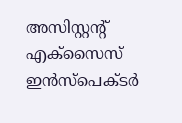അസിസ്റ്റന്റ് എക്സൈസ് ഇൻസ്പെക്ടർ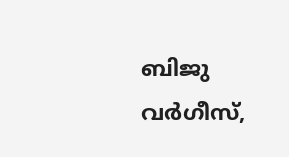ബിജു വർഗീസ്,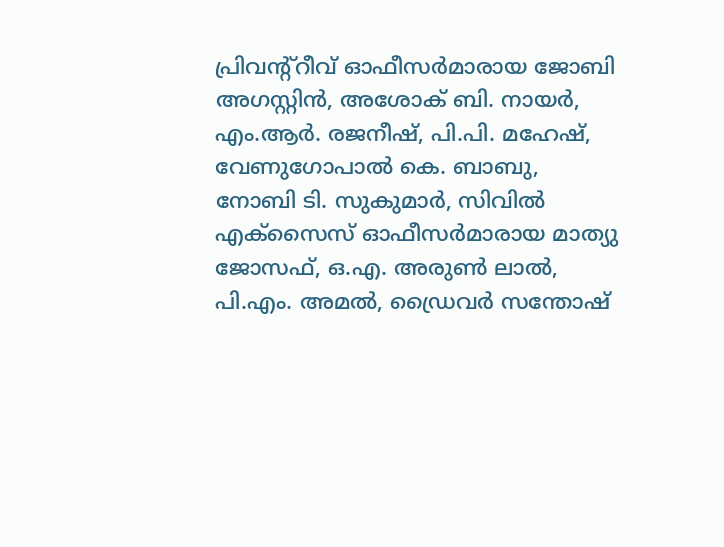പ്രിവന്റ്റീവ് ഓഫീസർമാരായ ജോബി അഗസ്റ്റിൻ, അശോക് ബി. നായർ, എം.ആർ. രജനീഷ്, പി.പി. മഹേഷ്, വേണുഗോപാൽ കെ. ബാബു, നോബി ടി. സുകുമാർ, സിവിൽ എക്സൈസ് ഓഫീസർമാരായ മാത്യു ജോസഫ്, ഒ.എ. അരുൺ ലാൽ, പി.എം. അമൽ, ഡ്രൈവർ സന്തോഷ്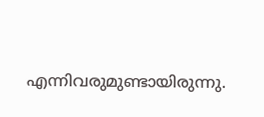എന്നിവരുമുണ്ടായിരുന്നു.